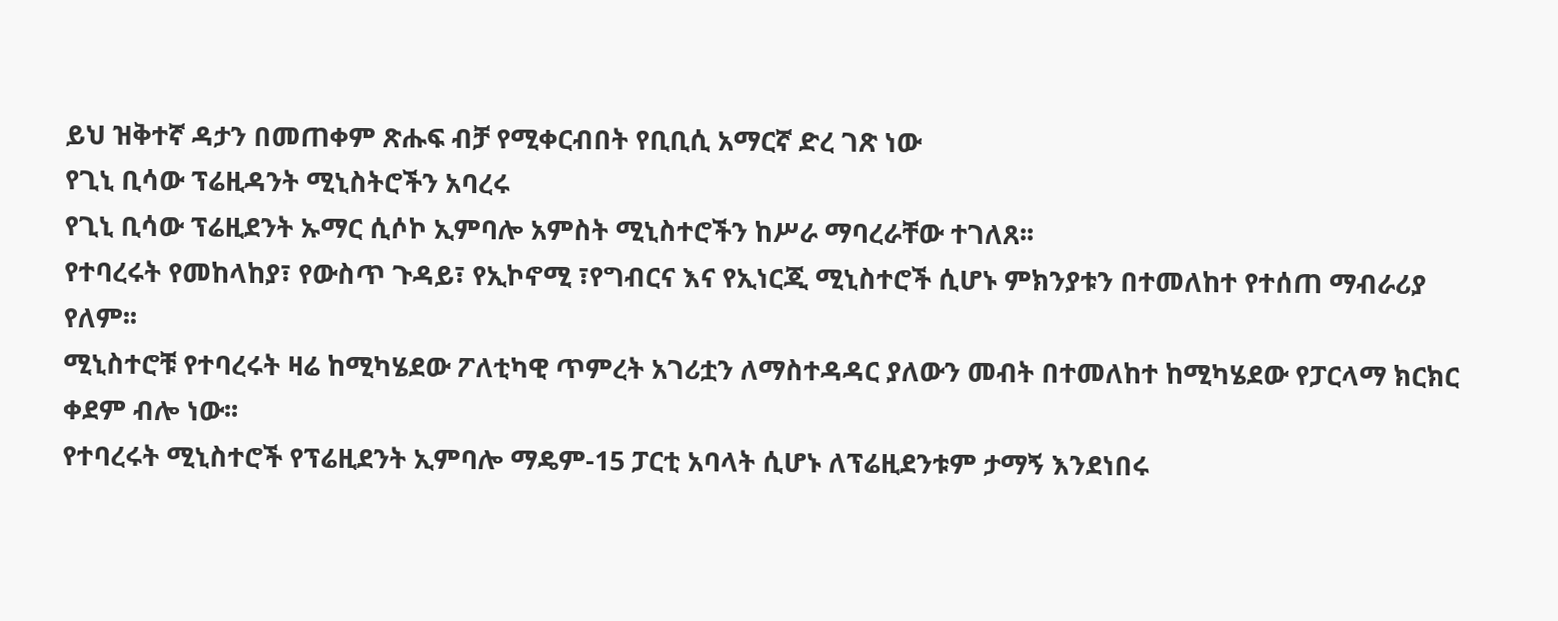ይህ ዝቅተኛ ዳታን በመጠቀም ጽሑፍ ብቻ የሚቀርብበት የቢቢሲ አማርኛ ድረ ገጽ ነው
የጊኒ ቢሳው ፕሬዚዳንት ሚኒስትሮችን አባረሩ
የጊኒ ቢሳው ፕሬዚደንት ኡማር ሲሶኮ ኢምባሎ አምስት ሚኒስተሮችን ከሥራ ማባረራቸው ተገለጸ፡፡
የተባረሩት የመከላከያ፣ የውስጥ ጉዳይ፣ የኢኮኖሚ ፣የግብርና እና የኢነርጂ ሚኒስተሮች ሲሆኑ ምክንያቱን በተመለከተ የተሰጠ ማብራሪያ የለም፡፡
ሚኒስተሮቹ የተባረሩት ዛሬ ከሚካሄደው ፖለቲካዊ ጥምረት አገሪቷን ለማስተዳዳር ያለውን መብት በተመለከተ ከሚካሄደው የፓርላማ ክርክር ቀደም ብሎ ነው፡፡
የተባረሩት ሚኒስተሮች የፕሬዚደንት ኢምባሎ ማዴም-15 ፓርቲ አባላት ሲሆኑ ለፕሬዚደንቱም ታማኝ እንደነበሩ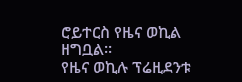ሮይተርስ የዜና ወኪል ዘግቧል፡፡
የዜና ወኪሉ ፕሬዚደንቱ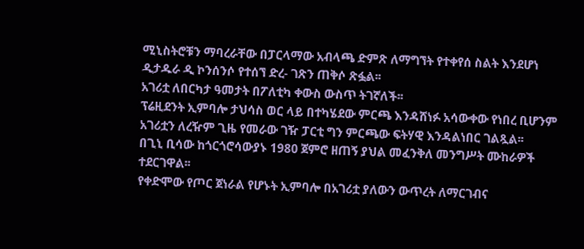ሚኒስትሮቹን ማባረራቸው በፓርላማው አብላጫ ድምጽ ለማግኘት የተቀየሰ ስልት እንደሆነ ዲታዱራ ዲ ኮንሰንሶ የተሰኘ ድረ- ገጽን ጠቅሶ ጽፏል፡፡
አገሪቷ ለበርካታ ዓመታት በፖለቲካ ቀውስ ውስጥ ትገኛለች፡፡
ፕሬዚደንት ኢምባሎ ታህሳስ ወር ላይ በተካሄደው ምርጫ እንዳሸነፉ አሳውቀው የነበረ ቢሆንም አገሪቷን ለረዥም ጊዜ የመራው ገዥ ፓርቲ ግን ምርጫው ፍትሃዊ እንዳልነበር ገልጿል፡፡
በጊኒ ቢሳው ከጎርጎሮሳውያኑ 1980 ጀምሮ ዘጠኝ ያህል መፈንቅለ መንግሥት ሙከራዎች ተደርገዋል፡፡
የቀድሞው የጦር ጀነራል የሆኑት ኢምባሎ በአገሪቷ ያለውን ውጥረት ለማርገብና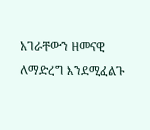አገራቸውን ዘመናዊ ለማድረግ እንደሚፈልጉ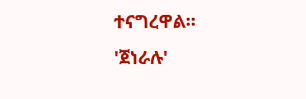ተናግረዋል፡፡
'ጀነራሉ'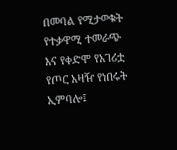በመባል የሚታወቁት የተቃዋሚ ተመራጭ እና የቀድሞ የአገሪቷ የጦር አዛዥ የነበሩት ኢምባሎ፤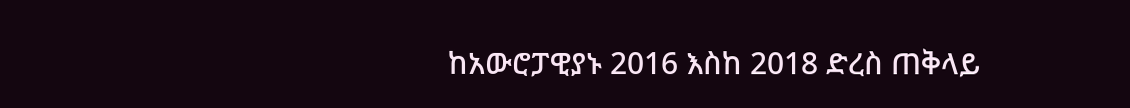ከአውሮፓዊያኑ 2016 እስከ 2018 ድረስ ጠቅላይ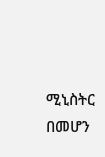ሚኒስትር በመሆን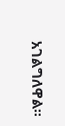አገልግለዋል።